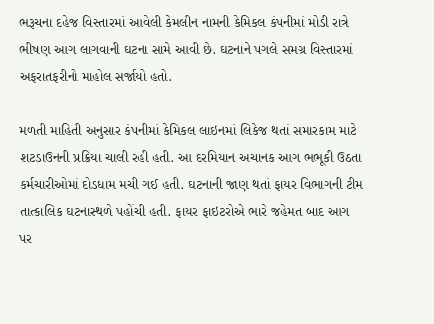ભરૂચના દહેજ વિસ્તારમાં આવેલી કેમલીન નામની કેમિકલ કંપનીમાં મોડી રાત્રે ભીષણ આગ લાગવાની ઘટના સામે આવી છે. ઘટનાને પગલે સમગ્ર વિસ્તારમાં અફરાતફરીનો માહોલ સર્જાયો હતો.

મળતી માહિતી અનુસાર કંપનીમાં કેમિકલ લાઇનમાં લિકેજ થતાં સમારકામ માટે શટડાઉનની પ્રક્રિયા ચાલી રહી હતી. આ દરમિયાન અચાનક આગ ભભૂકી ઉઠતા કર્મચારીઓમાં દોડધામ મચી ગઈ હતી. ઘટનાની જાણ થતાં ફાયર વિભાગની ટીમ તાત્કાલિક ઘટનાસ્થળે પહોંચી હતી. ફાયર ફાઇટરોએ ભારે જહેમત બાદ આગ પર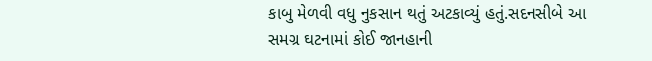કાબુ મેળવી વધુ નુકસાન થતું અટકાવ્યું હતું.સદનસીબે આ સમગ્ર ઘટનામાં કોઈ જાનહાની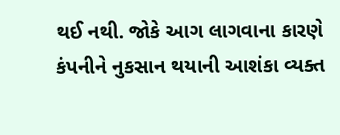થઈ નથી. જોકે આગ લાગવાના કારણે કંપનીને નુકસાન થયાની આશંકા વ્યક્ત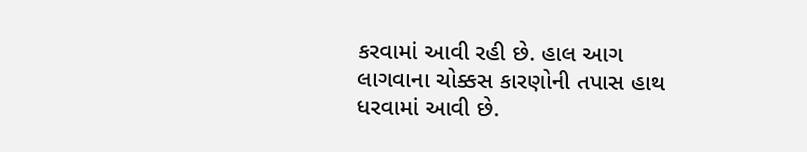કરવામાં આવી રહી છે. હાલ આગ લાગવાના ચોક્કસ કારણોની તપાસ હાથ ધરવામાં આવી છે.